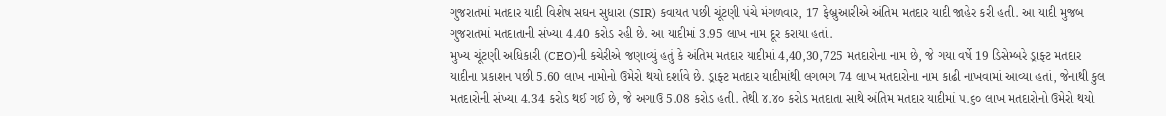ગુજરાતમાં મતદાર યાદી વિશેષ સઘન સુધારા (SIR) કવાયત પછી ચૂંટણી પંચે મંગળવાર, 17 ફેબ્રુઆરીએ અંતિમ મતદાર યાદી જાહેર કરી હતી. આ યાદી મુજબ ગુજરાતમાં મતદાતાની સંખ્યા 4.40 કરોડ રહી છે. આ યાદીમાં 3.95 લાખ નામ દૂર કરાયા હતાં.
મુખ્ય ચૂંટણી અધિકારી (CEO)ની કચેરીએ જણાવ્યું હતું કે અંતિમ મતદાર યાદીમાં 4,40,30,725 મતદારોના નામ છે, જે ગયા વર્ષે 19 ડિસેમ્બરે ડ્રાફ્ટ મતદાર યાદીના પ્રકાશન પછી 5.60 લાખ નામોનો ઉમેરો થયો દર્શાવે છે. ડ્રાફ્ટ મતદાર યાદીમાંથી લગભગ 74 લાખ મતદારોના નામ કાઢી નાખવામાં આવ્યા હતાં, જેનાથી કુલ મતદારોની સંખ્યા 4.34 કરોડ થઈ ગઈ છે, જે અગાઉ 5.08 કરોડ હતી. તેથી ૪.૪૦ કરોડ મતદાતા સાથે અંતિમ મતદાર યાદીમાં ૫.૬૦ લાખ મતદારોનો ઉમેરો થયો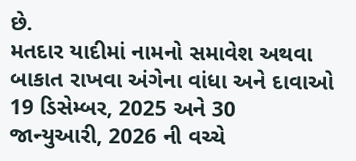છે.
મતદાર યાદીમાં નામનો સમાવેશ અથવા બાકાત રાખવા અંગેના વાંધા અને દાવાઓ 19 ડિસેમ્બર, 2025 અને 30 જાન્યુઆરી, 2026 ની વચ્ચે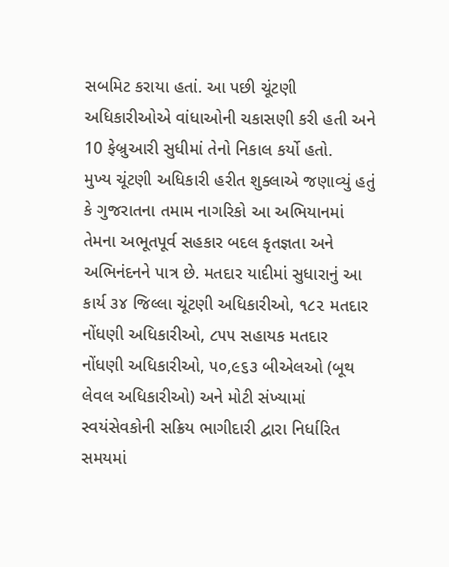સબમિટ કરાયા હતાં. આ પછી ચૂંટણી અધિકારીઓએ વાંધાઓની ચકાસણી કરી હતી અને 10 ફેબ્રુઆરી સુધીમાં તેનો નિકાલ કર્યો હતો.
મુખ્ય ચૂંટણી અધિકારી હરીત શુક્લાએ જણાવ્યું હતું કે ગુજરાતના તમામ નાગરિકો આ અભિયાનમાં તેમના અભૂતપૂર્વ સહકાર બદલ કૃતજ્ઞતા અને અભિનંદનને પાત્ર છે. મતદાર યાદીમાં સુધારાનું આ કાર્ય ૩૪ જિલ્લા ચૂંટણી અધિકારીઓ, ૧૮૨ મતદાર નોંધણી અધિકારીઓ, ૮૫૫ સહાયક મતદાર નોંધણી અધિકારીઓ, ૫૦,૯૬૩ બીએલઓ (બૂથ લેવલ અધિકારીઓ) અને મોટી સંખ્યામાં સ્વયંસેવકોની સક્રિય ભાગીદારી દ્વારા નિર્ધારિત સમયમાં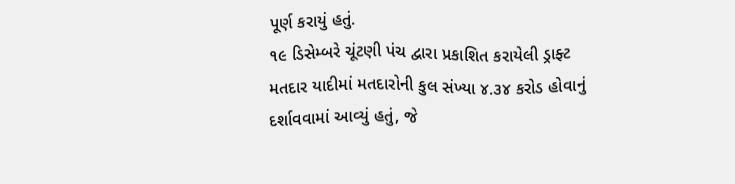પૂર્ણ કરાયું હતું.
૧૯ ડિસેમ્બરે ચૂંટણી પંચ દ્વારા પ્રકાશિત કરાયેલી ડ્રાફ્ટ મતદાર યાદીમાં મતદારોની કુલ સંખ્યા ૪.૩૪ કરોડ હોવાનું દર્શાવવામાં આવ્યું હતું, જે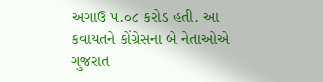અગાઉ ૫.૦૮ કરોડ હતી. આ કવાયતને કોંગ્રેસના બે નેતાઓએ ગુજરાત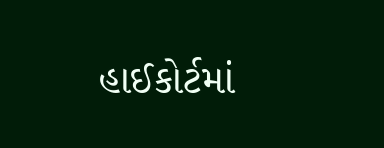હાઈકોર્ટમાં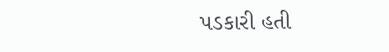પડકારી હતી